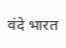वंदे भारत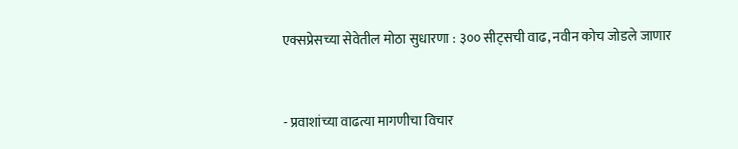एक्सप्रेसच्या सेवेतील मोठा सुधारणा : ३०० सीट्सची वाढ, नवीन कोच जोडले जाणार


- प्रवाशांच्या वाढत्या मागणीचा विचार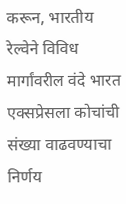करून, भारतीय रेल्वेने विविध मार्गांवरील वंदे भारत एक्सप्रेसला कोचांची संख्या वाढवण्याचा निर्णय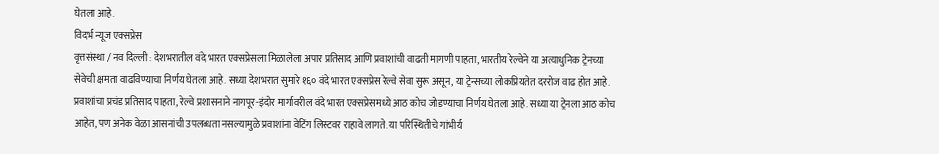घेतला आहे.
विदर्भ न्यूज एक्सप्रेस
वृत्तसंस्था / नव दिल्ली : देशभरातील वंदे भारत एक्सप्रेसला मिळालेला अपार प्रतिसाद आणि प्रवाशांची वाढती मागणी पाहता, भारतीय रेल्वेने या अत्याधुनिक ट्रेनच्या सेवेची क्षमता वाढविण्याचा निर्णय घेतला आहे. सध्या देशभरात सुमारे १६० वंदे भारत एक्सप्रेस रेल्वे सेवा सुरू असून, या ट्रेन्सच्या लोकप्रियतेत दररोज वाढ होत आहे.
प्रवाशांचा प्रचंड प्रतिसाद पाहता, रेल्वे प्रशासनाने नागपूर-इंदोर मार्गावरील वंदे भारत एक्सप्रेसमध्ये आठ कोच जोडण्याचा निर्णय घेतला आहे. सध्या या ट्रेनला आठ कोच आहेत, पण अनेक वेळा आसनांची उपलब्धता नसल्यामुळे प्रवाशांना वेटिंग लिस्टवर राहावे लागते. या परिस्थितीचे गांभीर्य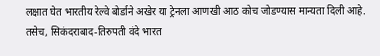लक्षात घेत भारतीय रेल्वे बोर्डाने अखेर या ट्रेनला आणखी आठ कोच जोडण्यास मान्यता दिली आहे.
तसेच, सिकंदराबाद-तिरुपती वंदे भारत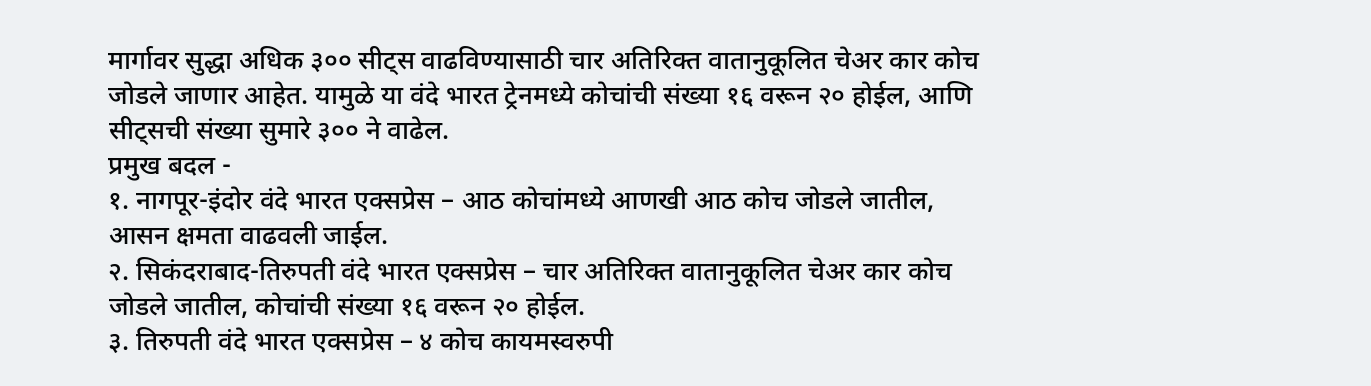मार्गावर सुद्धा अधिक ३०० सीट्स वाढविण्यासाठी चार अतिरिक्त वातानुकूलित चेअर कार कोच जोडले जाणार आहेत. यामुळे या वंदे भारत ट्रेनमध्ये कोचांची संख्या १६ वरून २० होईल, आणि सीट्सची संख्या सुमारे ३०० ने वाढेल.
प्रमुख बदल -
१. नागपूर-इंदोर वंदे भारत एक्सप्रेस – आठ कोचांमध्ये आणखी आठ कोच जोडले जातील, आसन क्षमता वाढवली जाईल.
२. सिकंदराबाद-तिरुपती वंदे भारत एक्सप्रेस – चार अतिरिक्त वातानुकूलित चेअर कार कोच जोडले जातील, कोचांची संख्या १६ वरून २० होईल.
३. तिरुपती वंदे भारत एक्सप्रेस – ४ कोच कायमस्वरुपी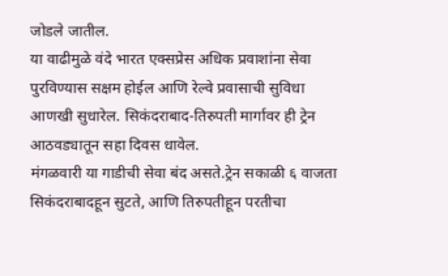जोडले जातील.
या वाढीमुळे वंदे भारत एक्सप्रेस अधिक प्रवाशांना सेवा पुरविण्यास सक्षम होईल आणि रेल्वे प्रवासाची सुविधा आणखी सुधारेल. सिकंदराबाद-तिरुपती मार्गावर ही ट्रेन आठवड्यातून सहा दिवस धावेल.
मंगळवारी या गाडीची सेवा बंद असते.ट्रेन सकाळी ६ वाजता सिकंदराबादहून सुटते, आणि तिरुपतीहून परतीचा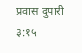प्रवास दुपारी ३:१५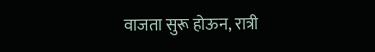वाजता सुरू होऊन, रात्री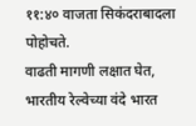११:४० वाजता सिकंदराबादला पोहोचते.
वाढती मागणी लक्षात घेत, भारतीय रेल्वेच्या वंदे भारत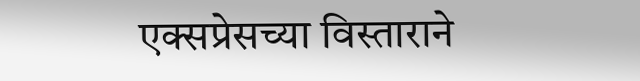एक्सप्रेसच्या विस्ताराने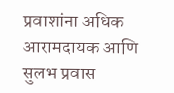प्रवाशांना अधिक आरामदायक आणि सुलभ प्रवास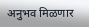अनुभव मिळणार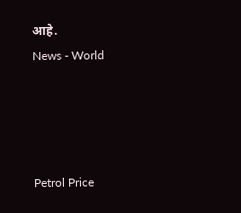आहे.
News - World




Petrol Price